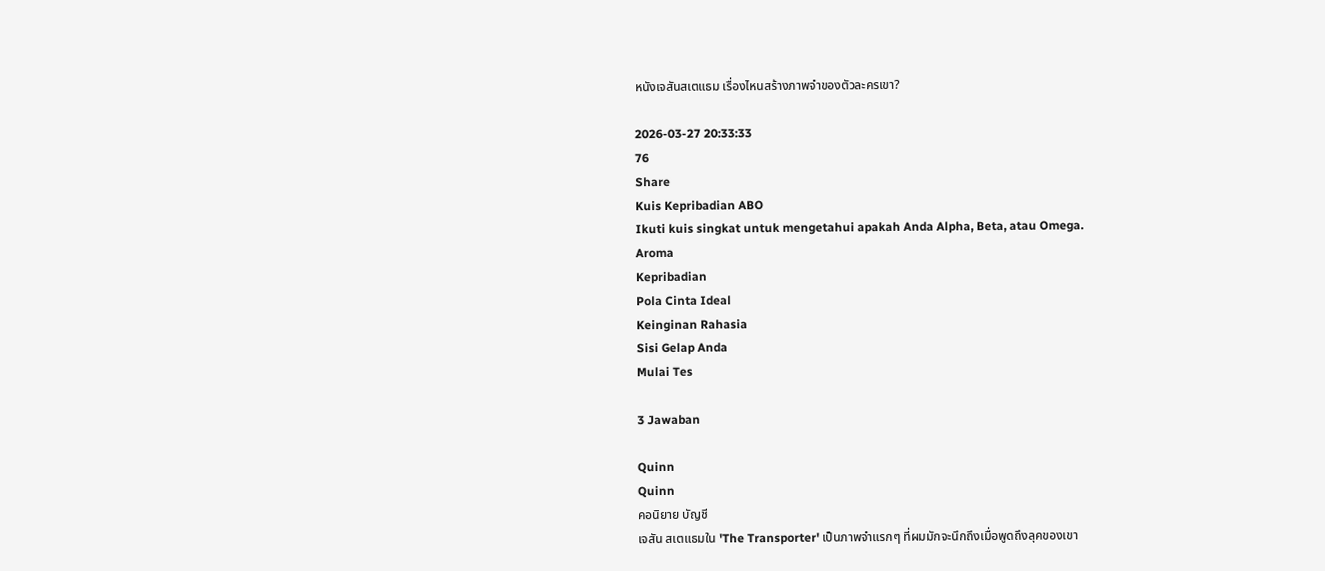หนังเจสันสเตแธม เรื่องไหนสร้างภาพจำของตัวละครเขา?

2026-03-27 20:33:33
76
Share
Kuis Kepribadian ABO
Ikuti kuis singkat untuk mengetahui apakah Anda Alpha, Beta, atau Omega.
Aroma
Kepribadian
Pola Cinta Ideal
Keinginan Rahasia
Sisi Gelap Anda
Mulai Tes

3 Jawaban

Quinn
Quinn
คอนิยาย บัญชี
เจสัน สเตแธมใน 'The Transporter' เป็นภาพจำแรกๆ ที่ผมมักจะนึกถึงเมื่อพูดถึงลุคของเขา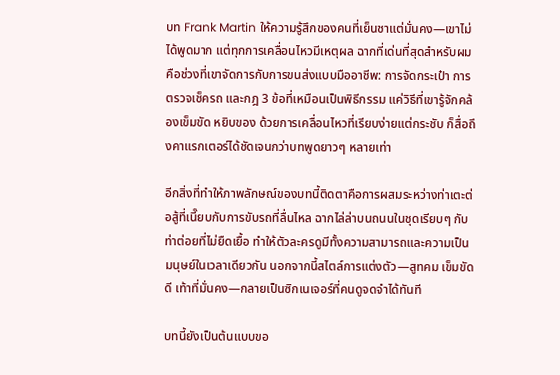บท Frank Martin ให้ความรู้สึกของคนที่เย็นชาแต่มั่นคง—เขาไม่ได้พูดมาก แต่ทุกการเคลื่อนไหวมีเหตุผล ฉากที่เด่นที่สุดสำหรับผมคือช่วงที่เขาจัดการกับการขนส่งแบบมืออาชีพ: การจัดกระเป๋า การตรวจเช็ครถ และกฎ 3 ข้อที่เหมือนเป็นพิธีกรรม แค่วิธีที่เขารู้จักคล้องเข็มขัด หยิบของ ด้วยการเคลื่อนไหวที่เรียบง่ายแต่กระชับ ก็สื่อถึงคาแรกเตอร์ได้ชัดเจนกว่าบทพูดยาวๆ หลายเท่า

อีกสิ่งที่ทำให้ภาพลักษณ์ของบทนี้ติดตาคือการผสมระหว่างท่าเตะต่อสู้ที่เนี๊ยบกับการขับรถที่ลื่นไหล ฉากไล่ล่าบนถนนในชุดเรียบๆ กับท่าต่อยที่ไม่ยืดเยื้อ ทำให้ตัวละครดูมีทั้งความสามารถและความเป็นมนุษย์ในเวลาเดียวกัน นอกจากนี้สไตล์การแต่งตัว—สูทคม เข็มขัดดี เท้าที่มั่นคง—กลายเป็นซิกเนเจอร์ที่คนดูจดจำได้ทันที

บทนี้ยังเป็นต้นแบบขอ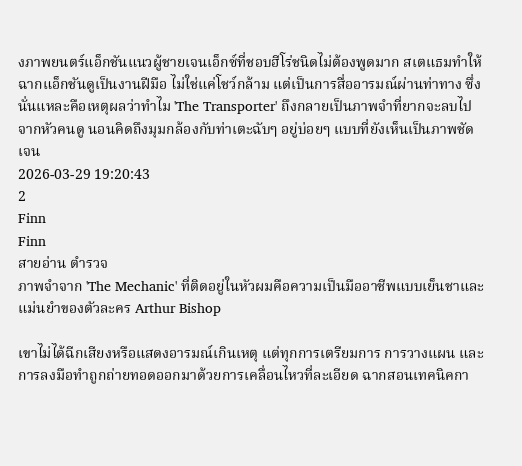งภาพยนตร์แอ็กชันแนวผู้ชายเจนเอ็กซ์ที่ชอบฮีโร่ชนิดไม่ต้องพูดมาก สเตแธมทำให้ฉากแอ็กชันดูเป็นงานฝีมือ ไม่ใช่แค่โชว์กล้าม แต่เป็นการสื่ออารมณ์ผ่านท่าทาง ซึ่งนั่นแหละคือเหตุผลว่าทำไม 'The Transporter' ถึงกลายเป็นภาพจำที่ยากจะลบไปจากหัวคนดู นอนคิดถึงมุมกล้องกับท่าเตะฉับๆ อยู่บ่อยๆ แบบที่ยังเห็นเป็นภาพชัดเจน
2026-03-29 19:20:43
2
Finn
Finn
สายอ่าน ตำรวจ
ภาพจำจาก 'The Mechanic' ที่ติดอยู่ในหัวผมคือความเป็นมืออาชีพแบบเย็นชาและแม่นยำของตัวละคร Arthur Bishop

เขาไม่ได้ฉีกเสียงหรือแสดงอารมณ์เกินเหตุ แต่ทุกการเตรียมการ การวางแผน และการลงมือทำถูกถ่ายทอดออกมาด้วยการเคลื่อนไหวที่ละเอียด ฉากสอนเทคนิคกา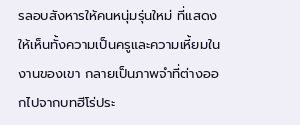รลอบสังหารให้คนหนุ่มรุ่นใหม่ ที่แสดงให้เห็นทั้งความเป็นครูและความเหี้ยมในงานของเขา กลายเป็นภาพจำที่ต่างออกไปจากบทฮีโร่ประ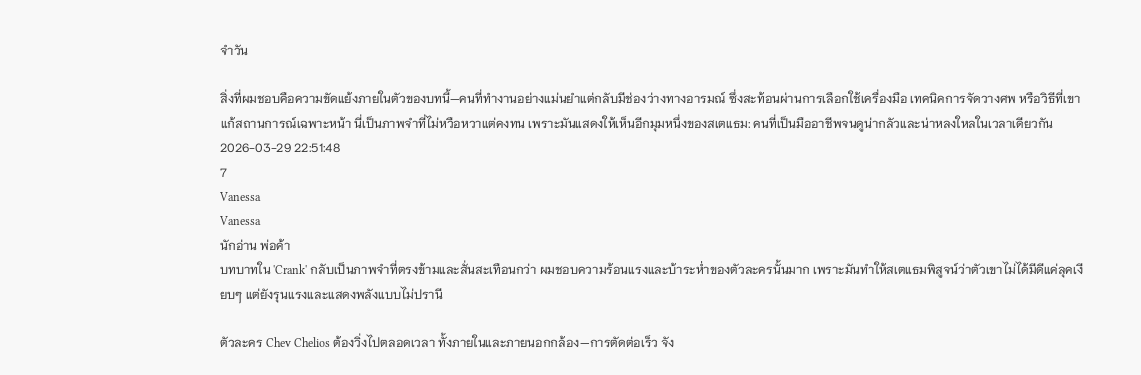จำวัน

สิ่งที่ผมชอบคือความขัดแย้งภายในตัวของบทนี้—คนที่ทำงานอย่างแม่นยำแต่กลับมีช่องว่างทางอารมณ์ ซึ่งสะท้อนผ่านการเลือกใช้เครื่องมือ เทคนิคการจัดวางศพ หรือวิธีที่เขาแก้สถานการณ์เฉพาะหน้า นี่เป็นภาพจำที่ไม่หวือหวาแต่คงทน เพราะมันแสดงให้เห็นอีกมุมหนึ่งของสเตแธม: คนที่เป็นมืออาชีพจนดูน่ากลัวและน่าหลงใหลในเวลาเดียวกัน
2026-03-29 22:51:48
7
Vanessa
Vanessa
นักอ่าน พ่อค้า
บทบาทใน 'Crank' กลับเป็นภาพจำที่ตรงข้ามและสั่นสะเทือนกว่า ผมชอบความร้อนแรงและบ้าระห่ำของตัวละครนั้นมาก เพราะมันทำให้สเตแธมพิสูจน์ว่าตัวเขาไม่ได้มีดีแค่ลุคเงียบๆ แต่ยังรุนแรงและแสดงพลังแบบไม่ปรานี

ตัวละคร Chev Chelios ต้องวิ่งไปตลอดเวลา ทั้งภายในและภายนอกกล้อง—การตัดต่อเร็ว จัง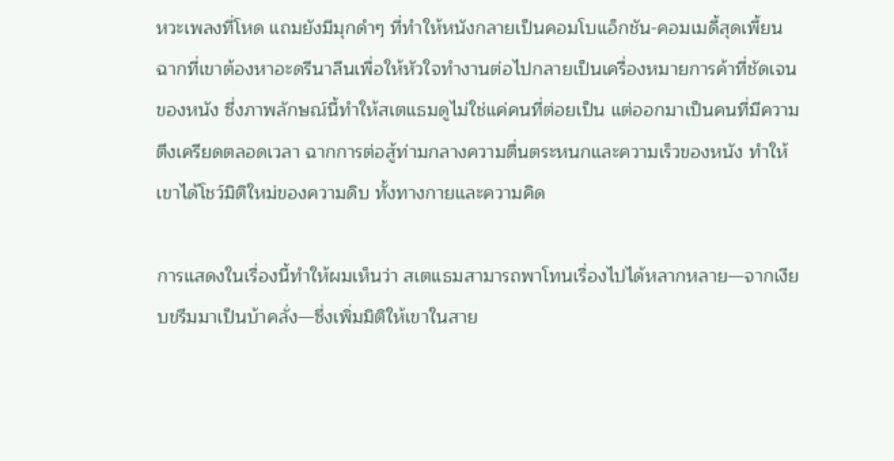หวะเพลงที่โหด แถมยังมีมุกดำๆ ที่ทำให้หนังกลายเป็นคอมโบแอ็กชัน-คอมเมดี้สุดเพี้ยน ฉากที่เขาต้องหาอะดรีนาลีนเพื่อให้หัวใจทำงานต่อไปกลายเป็นเครื่องหมายการค้าที่ชัดเจนของหนัง ซึ่งภาพลักษณ์นี้ทำให้สเตแธมดูไม่ใช่แค่คนที่ต่อยเป็น แต่ออกมาเป็นคนที่มีความตึงเครียดตลอดเวลา ฉากการต่อสู้ท่ามกลางความตื่นตระหนกและความเร็วของหนัง ทำให้เขาได้โชว์มิติใหม่ของความดิบ ทั้งทางกายและความคิด

การแสดงในเรื่องนี้ทำให้ผมเห็นว่า สเตแธมสามารถพาโทนเรื่องไปได้หลากหลาย—จากเงียบขรึมมาเป็นบ้าคลั่ง—ซึ่งเพิ่มมิติให้เขาในสาย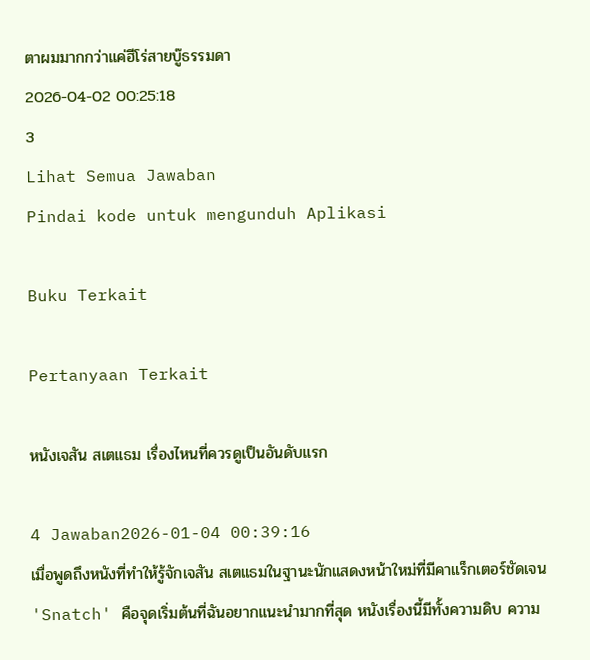ตาผมมากกว่าแค่ฮีโร่สายบู๊ธรรมดา
2026-04-02 00:25:18
3
Lihat Semua Jawaban
Pindai kode untuk mengunduh Aplikasi

Buku Terkait

Pertanyaan Terkait

หนังเจสัน สเตแธม เรื่องไหนที่ควรดูเป็นอันดับแรก

4 Jawaban2026-01-04 00:39:16
เมื่อพูดถึงหนังที่ทำให้รู้จักเจสัน สเตแธมในฐานะนักแสดงหน้าใหม่ที่มีคาแร็กเตอร์ชัดเจน 'Snatch' คือจุดเริ่มต้นที่ฉันอยากแนะนำมากที่สุด หนังเรื่องนี้มีทั้งความดิบ ความ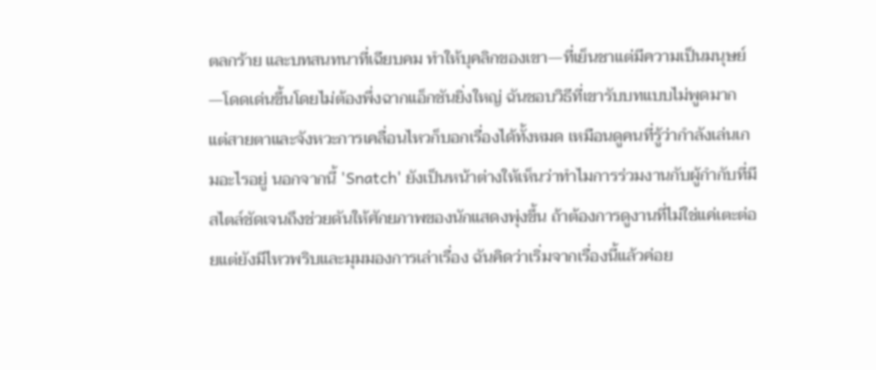ตลกร้าย และบทสนทนาที่เฉียบคม ทำให้บุคลิกของเขา—ที่เย็นชาแต่มีความเป็นมนุษย์—โดดเด่นขึ้นโดยไม่ต้องพึ่งฉากแอ็กชันยิ่งใหญ่ ฉันชอบวิธีที่เขารับบทแบบไม่พูดมาก แต่สายตาและจังหวะการเคลื่อนไหวก็บอกเรื่องได้ทั้งหมด เหมือนดูคนที่รู้ว่ากำลังเล่นเกมอะไรอยู่ นอกจากนี้ 'Snatch' ยังเป็นหน้าต่างให้เห็นว่าทำไมการร่วมงานกับผู้กำกับที่มีสไตล์ชัดเจนถึงช่วยดันให้ศักยภาพของนักแสดงพุ่งขึ้น ถ้าต้องการดูงานที่ไม่ใช่แค่เตะต่อยแต่ยังมีไหวพริบและมุมมองการเล่าเรื่อง ฉันคิดว่าเริ่มจากเรื่องนี้แล้วค่อย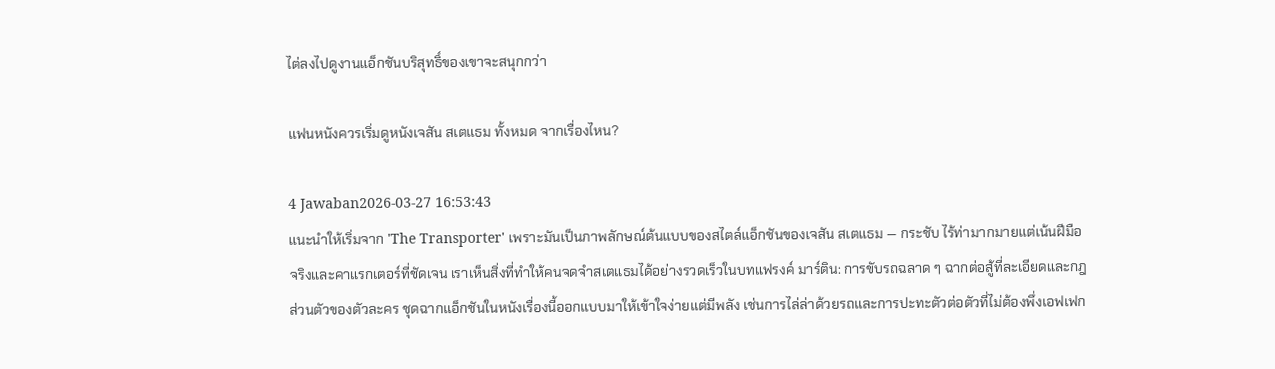ไต่ลงไปดูงานแอ็กชันบริสุทธิ์ของเขาจะสนุกกว่า

แฟนหนังควรเริ่มดูหนังเจสัน สเตแธม ทั้งหมด จากเรื่องไหน?

4 Jawaban2026-03-27 16:53:43
แนะนำให้เริ่มจาก 'The Transporter' เพราะมันเป็นภาพลักษณ์ต้นแบบของสไตล์แอ็กชันของเจสัน สเตแธม — กระชับ ไร้ท่ามากมายแต่เน้นฝีมือจริงและคาแรกเตอร์ที่ชัดเจน เราเห็นสิ่งที่ทำให้คนจดจำสเตแธมได้อย่างรวดเร็วในบทแฟรงค์ มาร์ติน: การขับรถฉลาด ๆ ฉากต่อสู้ที่ละเอียดและกฎส่วนตัวของตัวละคร ชุดฉากแอ็กชันในหนังเรื่องนี้ออกแบบมาให้เข้าใจง่ายแต่มีพลัง เช่นการไล่ล่าด้วยรถและการปะทะตัวต่อตัวที่ไม่ต้องพึ่งเอฟเฟก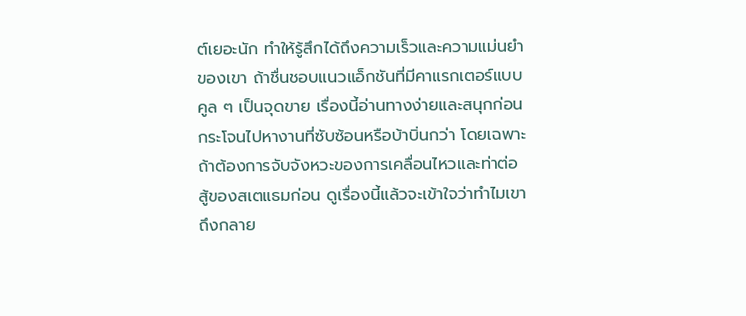ต์เยอะนัก ทำให้รู้สึกได้ถึงความเร็วและความแม่นยำของเขา ถ้าชื่นชอบแนวแอ็กชันที่มีคาแรกเตอร์แบบคูล ๆ เป็นจุดขาย เรื่องนี้อ่านทางง่ายและสนุกก่อนกระโจนไปหางานที่ซับซ้อนหรือบ้าบิ่นกว่า โดยเฉพาะถ้าต้องการจับจังหวะของการเคลื่อนไหวและท่าต่อสู้ของสเตแธมก่อน ดูเรื่องนี้แล้วจะเข้าใจว่าทำไมเขาถึงกลาย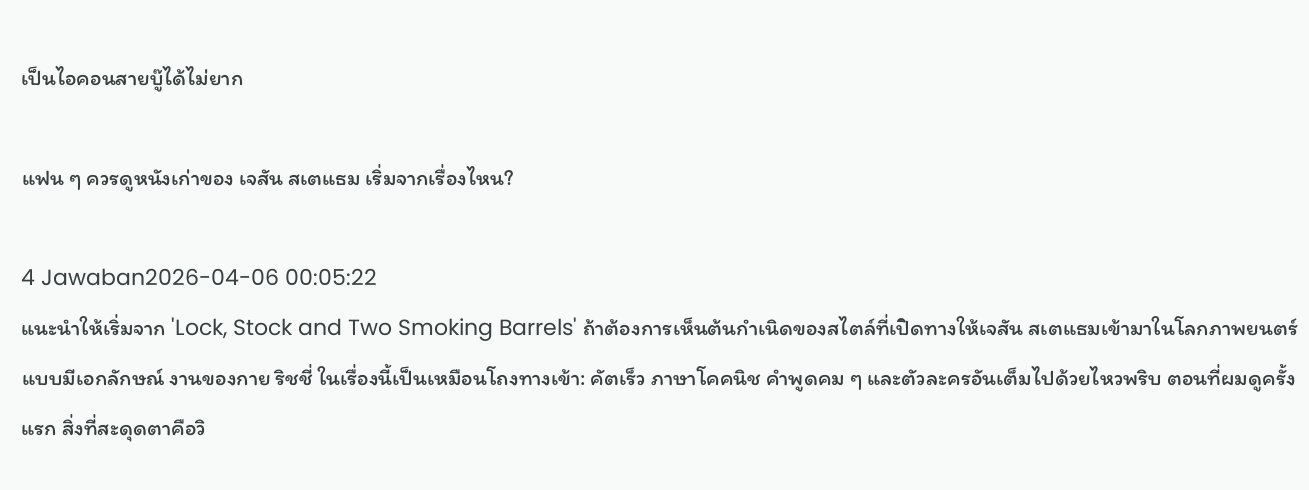เป็นไอคอนสายบู๊ได้ไม่ยาก

แฟน ๆ ควรดูหนังเก่าของ เจสัน สเตแธม เริ่มจากเรื่องไหน?

4 Jawaban2026-04-06 00:05:22
แนะนำให้เริ่มจาก 'Lock, Stock and Two Smoking Barrels' ถ้าต้องการเห็นต้นกำเนิดของสไตล์ที่เปิดทางให้เจสัน สเตแธมเข้ามาในโลกภาพยนตร์แบบมีเอกลักษณ์ งานของกาย ริชชี่ ในเรื่องนี้เป็นเหมือนโถงทางเข้า: คัตเร็ว ภาษาโคคนิช คำพูดคม ๆ และตัวละครอันเต็มไปด้วยไหวพริบ ตอนที่ผมดูครั้งแรก สิ่งที่สะดุดตาคือวิ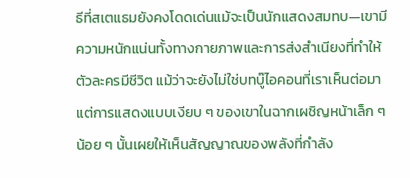ธีที่สเตแธมยังคงโดดเด่นแม้จะเป็นนักแสดงสมทบ—เขามีความหนักแน่นทั้งทางกายภาพและการส่งสำเนียงที่ทำให้ตัวละครมีชีวิต แม้ว่าจะยังไม่ใช่บทบู๊ไอคอนที่เราเห็นต่อมา แต่การแสดงแบบเงียบ ๆ ของเขาในฉากเผชิญหน้าเล็ก ๆ น้อย ๆ นั้นเผยให้เห็นสัญญาณของพลังที่กำลัง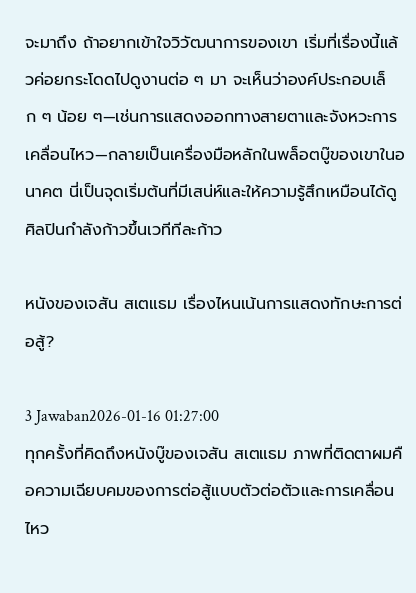จะมาถึง ถ้าอยากเข้าใจวิวัฒนาการของเขา เริ่มที่เรื่องนี้แล้วค่อยกระโดดไปดูงานต่อ ๆ มา จะเห็นว่าองค์ประกอบเล็ก ๆ น้อย ๆ—เช่นการแสดงออกทางสายตาและจังหวะการเคลื่อนไหว—กลายเป็นเครื่องมือหลักในพล็อตบู๊ของเขาในอนาคต นี่เป็นจุดเริ่มต้นที่มีเสน่ห์และให้ความรู้สึกเหมือนได้ดูศิลปินกำลังก้าวขึ้นเวทีทีละก้าว

หนังของเจสัน สเตแธม เรื่องไหนเน้นการแสดงทักษะการต่อสู้?

3 Jawaban2026-01-16 01:27:00
ทุกครั้งที่คิดถึงหนังบู๊ของเจสัน สเตแธม ภาพที่ติดตาผมคือความเฉียบคมของการต่อสู้แบบตัวต่อตัวและการเคลื่อนไหว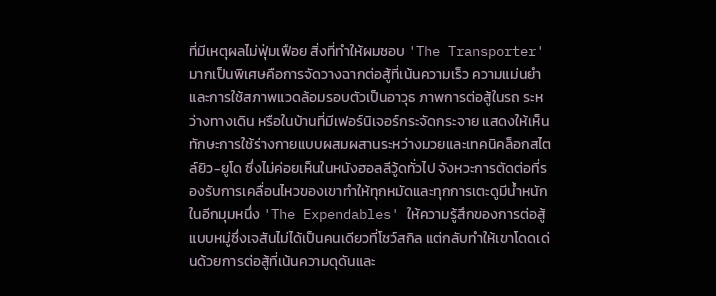ที่มีเหตุผลไม่ฟุ่มเฟือย สิ่งที่ทำให้ผมชอบ 'The Transporter' มากเป็นพิเศษคือการจัดวางฉากต่อสู้ที่เน้นความเร็ว ความแม่นยำ และการใช้สภาพแวดล้อมรอบตัวเป็นอาวุธ ภาพการต่อสู้ในรถ ระหว่างทางเดิน หรือในบ้านที่มีเฟอร์นิเจอร์กระจัดกระจาย แสดงให้เห็นทักษะการใช้ร่างกายแบบผสมผสานระหว่างมวยและเทคนิคล็อกสไตล์ยิว-ยูโด ซึ่งไม่ค่อยเห็นในหนังฮอลลีวู้ดทั่วไป จังหวะการตัดต่อที่รองรับการเคลื่อนไหวของเขาทำให้ทุกหมัดและทุกการเตะดูมีน้ำหนัก ในอีกมุมหนึ่ง 'The Expendables' ให้ความรู้สึกของการต่อสู้แบบหมู่ซึ่งเจสันไม่ได้เป็นคนเดียวที่โชว์สกิล แต่กลับทำให้เขาโดดเด่นด้วยการต่อสู้ที่เน้นความดุดันและ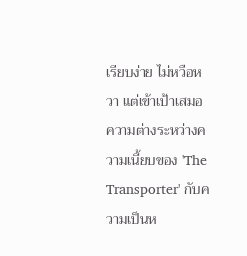เรียบง่าย ไม่หวือหวา แต่เข้าเป้าเสมอ ความต่างระหว่างความเนี้ยบของ 'The Transporter' กับความเป็นห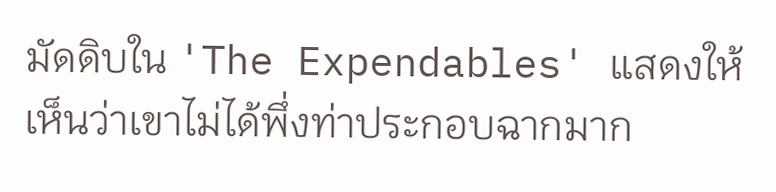มัดดิบใน 'The Expendables' แสดงให้เห็นว่าเขาไม่ได้พึ่งท่าประกอบฉากมาก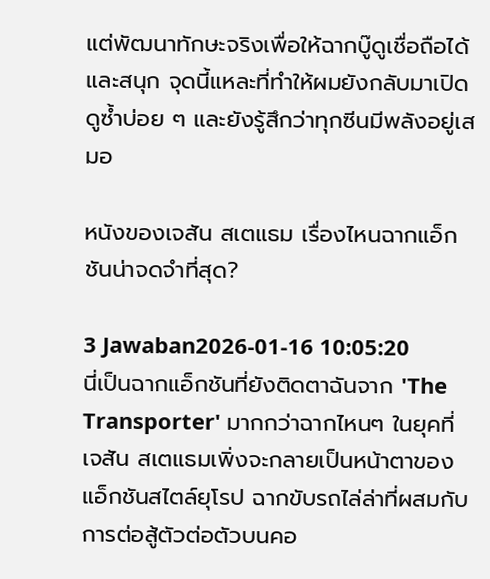แต่พัฒนาทักษะจริงเพื่อให้ฉากบู๊ดูเชื่อถือได้และสนุก จุดนี้แหละที่ทำให้ผมยังกลับมาเปิดดูซ้ำบ่อย ๆ และยังรู้สึกว่าทุกซีนมีพลังอยู่เสมอ

หนังของเจสัน สเตแธม เรื่องไหนฉากแอ็กชันน่าจดจำที่สุด?

3 Jawaban2026-01-16 10:05:20
นี่เป็นฉากแอ็กชันที่ยังติดตาฉันจาก 'The Transporter' มากกว่าฉากไหนๆ ในยุคที่เจสัน สเตแธมเพิ่งจะกลายเป็นหน้าตาของแอ็กชันสไตล์ยุโรป ฉากขับรถไล่ล่าที่ผสมกับการต่อสู้ตัวต่อตัวบนคอ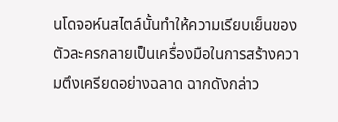นโดจอห์นสไตล์นั้นทำให้ความเรียบเย็นของตัวละครกลายเป็นเครื่องมือในการสร้างความตึงเครียดอย่างฉลาด ฉากดังกล่าว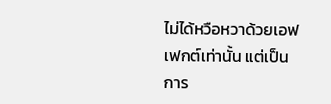ไม่ได้หวือหวาด้วยเอฟเฟกต์เท่านั้น แต่เป็นการ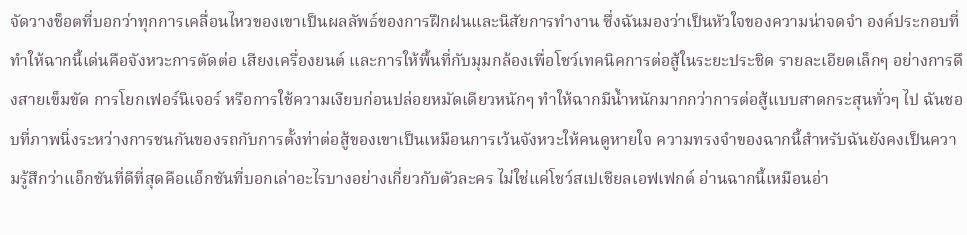จัดวางช็อตที่บอกว่าทุกการเคลื่อนไหวของเขาเป็นผลลัพธ์ของการฝึกฝนและนิสัยการทำงาน ซึ่งฉันมองว่าเป็นหัวใจของความน่าจดจำ องค์ประกอบที่ทำให้ฉากนี้เด่นคือจังหวะการตัดต่อ เสียงเครื่องยนต์ และการให้พื้นที่กับมุมกล้องเพื่อโชว์เทคนิคการต่อสู้ในระยะประชิด รายละเอียดเล็กๆ อย่างการดึงสายเข็มขัด การโยกเฟอร์นิเจอร์ หรือการใช้ความเงียบก่อนปล่อยหมัดเดียวหนักๆ ทำให้ฉากมีน้ำหนักมากกว่าการต่อสู้แบบสาดกระสุนทั่วๆ ไป ฉันชอบที่ภาพนิ่งระหว่างการชนกันของรถกับการตั้งท่าต่อสู้ของเขาเป็นเหมือนการเว้นจังหวะให้คนดูหายใจ ความทรงจำของฉากนี้สำหรับฉันยังคงเป็นความรู้สึกว่าแอ็กชันที่ดีที่สุดคือแอ็กชันที่บอกเล่าอะไรบางอย่างเกี่ยวกับตัวละคร ไม่ใช่แค่โชว์สเปเชียลเอฟเฟกต์ อ่านฉากนี้เหมือนอ่า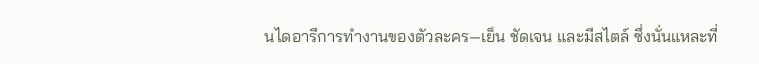นไดอารีการทำงานของตัวละคร—เย็น ชัดเจน และมีสไตล์ ซึ่งนั่นแหละที่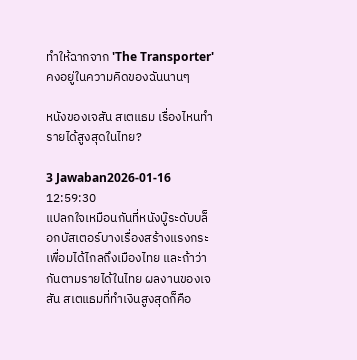ทำให้ฉากจาก 'The Transporter' คงอยู่ในความคิดของฉันนานๆ

หนังของเจสัน สเตแธม เรื่องไหนทำรายได้สูงสุดในไทย?

3 Jawaban2026-01-16 12:59:30
แปลกใจเหมือนกันที่หนังบู๊ระดับบล็อกบัสเตอร์บางเรื่องสร้างแรงกระเพื่อมได้ไกลถึงเมืองไทย และถ้าว่ากันตามรายได้ในไทย ผลงานของเจสัน สเตแธมที่ทำเงินสูงสุดก็คือ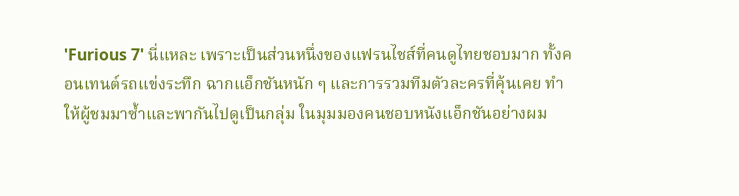'Furious 7' นี่แหละ เพราะเป็นส่วนหนึ่งของแฟรนไชส์ที่คนดูไทยชอบมาก ทั้งคอนเทนต์รถแข่งระทึก ฉากแอ็กชันหนัก ๆ และการรวมทีมตัวละครที่คุ้นเคย ทำให้ผู้ชมมาซ้ำและพากันไปดูเป็นกลุ่ม ในมุมมองคนชอบหนังแอ็กชันอย่างผม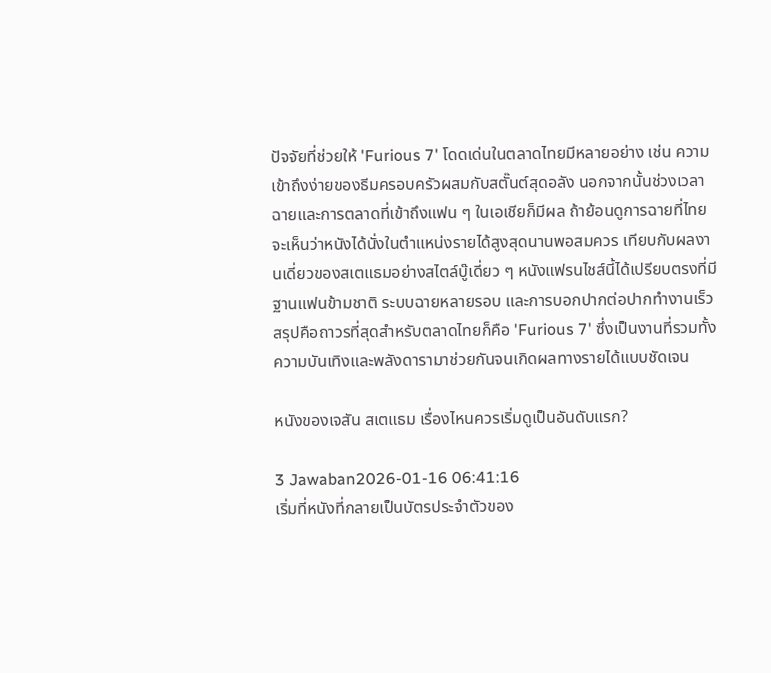ปัจจัยที่ช่วยให้ 'Furious 7' โดดเด่นในตลาดไทยมีหลายอย่าง เช่น ความเข้าถึงง่ายของธีมครอบครัวผสมกับสตั๊นต์สุดอลัง นอกจากนั้นช่วงเวลาฉายและการตลาดที่เข้าถึงแฟน ๆ ในเอเชียก็มีผล ถ้าย้อนดูการฉายที่ไทย จะเห็นว่าหนังได้นั่งในตำแหน่งรายได้สูงสุดนานพอสมควร เทียบกับผลงานเดี่ยวของสเตแธมอย่างสไตล์บู๊เดี่ยว ๆ หนังแฟรนไชส์นี้ได้เปรียบตรงที่มีฐานแฟนข้ามชาติ ระบบฉายหลายรอบ และการบอกปากต่อปากทำงานเร็ว สรุปคือถาวรที่สุดสำหรับตลาดไทยก็คือ 'Furious 7' ซึ่งเป็นงานที่รวมทั้งความบันเทิงและพลังดารามาช่วยกันจนเกิดผลทางรายได้แบบชัดเจน

หนังของเจสัน สเตแธม เรื่องไหนควรเริ่มดูเป็นอันดับแรก?

3 Jawaban2026-01-16 06:41:16
เริ่มที่หนังที่กลายเป็นบัตรประจำตัวของ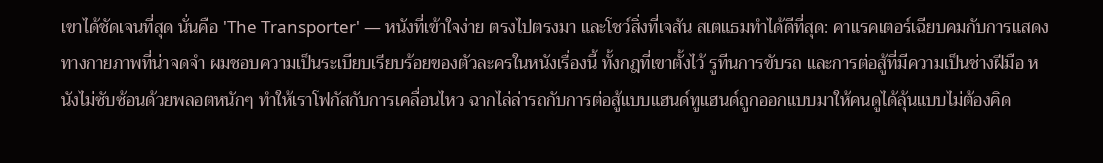เขาได้ชัดเจนที่สุด นั่นคือ 'The Transporter' — หนังที่เข้าใจง่าย ตรงไปตรงมา และโชว์สิ่งที่เจสัน สเตแธมทำได้ดีที่สุด: คาแรคเตอร์เฉียบคมกับการแสดงทางกายภาพที่น่าจดจำ ผมชอบความเป็นระเบียบเรียบร้อยของตัวละครในหนังเรื่องนี้ ทั้งกฎที่เขาตั้งไว้ รูทีนการขับรถ และการต่อสู้ที่มีความเป็นช่างฝีมือ หนังไม่ซับซ้อนด้วยพลอตหนักๆ ทำให้เราโฟกัสกับการเคลื่อนไหว ฉากไล่ล่ารถกับการต่อสู้แบบแฮนด์ทูแฮนด์ถูกออกแบบมาให้คนดูได้ลุ้นแบบไม่ต้องคิด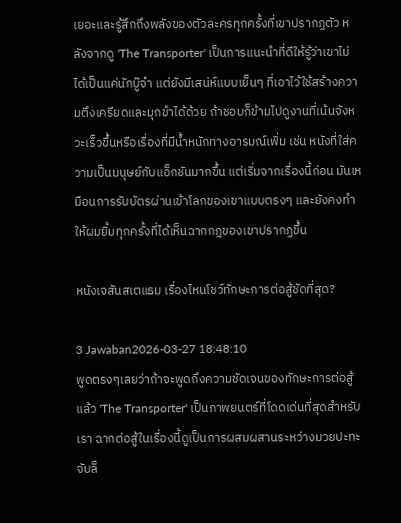เยอะและรู้สึกถึงพลังของตัวละครทุกครั้งที่เขาปรากฏตัว หลังจากดู 'The Transporter' เป็นการแนะนำที่ดีให้รู้ว่าเขาไม่ได้เป็นแค่นักบู๊จ๋า แต่ยังมีเสน่ห์แบบเย็นๆ ที่เอาไว้ใช้สร้างความตึงเครียดและมุกขำได้ด้วย ถ้าชอบก็ข้ามไปดูงานที่เน้นจังหวะเร็วขึ้นหรือเรื่องที่มีน้ำหนักทางอารมณ์เพิ่ม เช่น หนังที่ใส่ความเป็นมนุษย์กับแอ็กชันมากขึ้น แต่เริ่มจากเรื่องนี้ก่อน มันเหมือนการรับบัตรผ่านเข้าโลกของเขาแบบตรงๆ และยังคงทำให้ผมยิ้มทุกครั้งที่ได้เห็นฉากกฎของเขาปรากฏขึ้น

หนังเจสันสเตแธม เรื่องไหนโชว์ทักษะการต่อสู้ชัดที่สุด?

3 Jawaban2026-03-27 18:48:10
พูดตรงๆเลยว่าถ้าจะพูดถึงความชัดเจนของทักษะการต่อสู้แล้ว 'The Transporter' เป็นภาพยนตร์ที่โดดเด่นที่สุดสำหรับเรา ฉากต่อสู้ในเรื่องนี้ดูเป็นการผสมผสานระหว่างมวยปะทะจับล็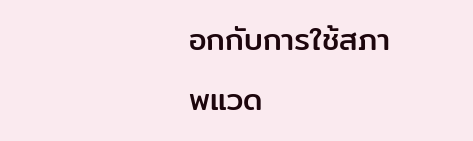อกกับการใช้สภาพแวด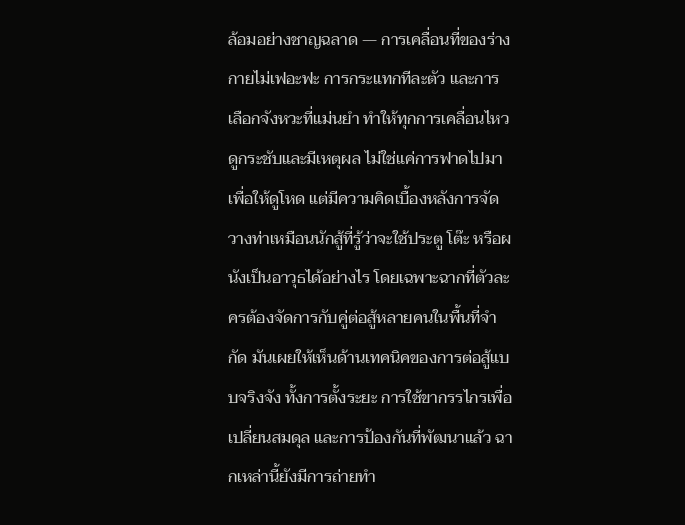ล้อมอย่างชาญฉลาด — การเคลื่อนที่ของร่างกายไม่เฟอะฟะ การกระแทกทีละตัว และการเลือกจังหวะที่แม่นยำ ทำให้ทุกการเคลื่อนไหวดูกระชับและมีเหตุผล ไม่ใช่แค่การฟาดไปมาเพื่อให้ดูโหด แต่มีความคิดเบื้องหลังการจัดวางท่าเหมือนนักสู้ที่รู้ว่าจะใช้ประตู โต๊ะ หรือผนังเป็นอาวุธได้อย่างไร โดยเฉพาะฉากที่ตัวละครต้องจัดการกับคู่ต่อสู้หลายคนในพื้นที่จำกัด มันเผยให้เห็นด้านเทคนิคของการต่อสู้แบบจริงจัง ทั้งการตั้งระยะ การใช้ขากรรไกรเพื่อเปลี่ยนสมดุล และการป้องกันที่พัฒนาแล้ว ฉากเหล่านี้ยังมีการถ่ายทำ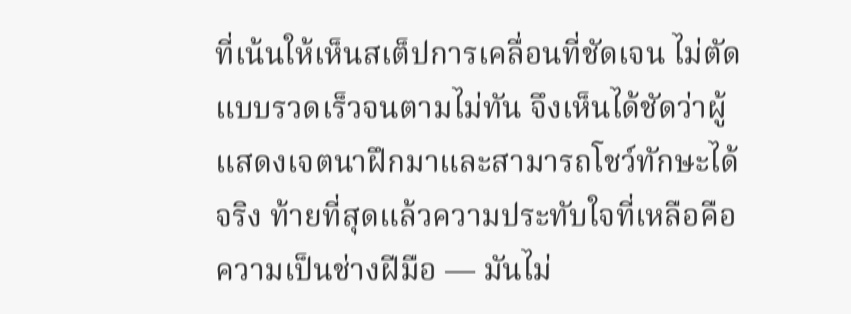ที่เน้นให้เห็นสเต็ปการเคลื่อนที่ชัดเจน ไม่ตัดแบบรวดเร็วจนตามไม่ทัน จึงเห็นได้ชัดว่าผู้แสดงเจตนาฝึกมาและสามารถโชว์ทักษะได้จริง ท้ายที่สุดแล้วความประทับใจที่เหลือคือความเป็นช่างฝีมือ — มันไม่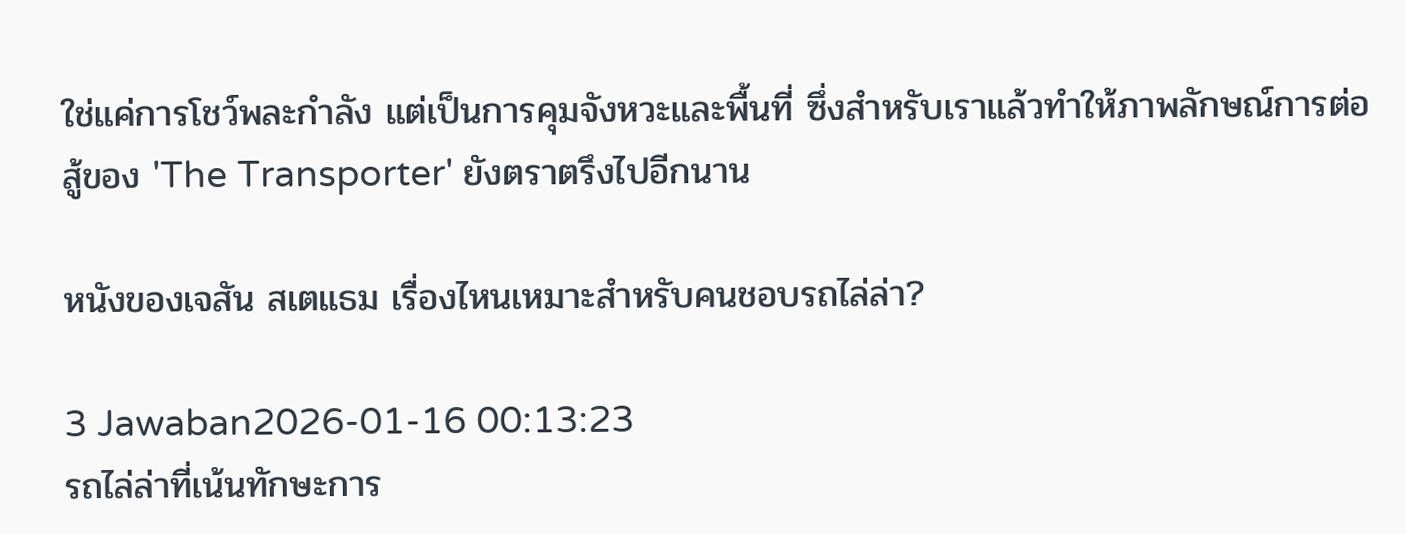ใช่แค่การโชว์พละกำลัง แต่เป็นการคุมจังหวะและพื้นที่ ซึ่งสำหรับเราแล้วทำให้ภาพลักษณ์การต่อสู้ของ 'The Transporter' ยังตราตรึงไปอีกนาน

หนังของเจสัน สเตแธม เรื่องไหนเหมาะสำหรับคนชอบรถไล่ล่า?

3 Jawaban2026-01-16 00:13:23
รถไล่ล่าที่เน้นทักษะการ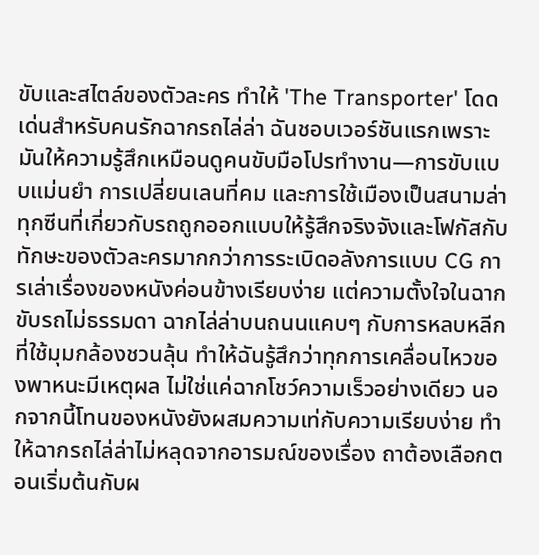ขับและสไตล์ของตัวละคร ทำให้ 'The Transporter' โดดเด่นสำหรับคนรักฉากรถไล่ล่า ฉันชอบเวอร์ชันแรกเพราะมันให้ความรู้สึกเหมือนดูคนขับมือโปรทำงาน—การขับแบบแม่นยำ การเปลี่ยนเลนที่คม และการใช้เมืองเป็นสนามล่า ทุกซีนที่เกี่ยวกับรถถูกออกแบบให้รู้สึกจริงจังและโฟกัสกับทักษะของตัวละครมากกว่าการระเบิดอลังการแบบ CG การเล่าเรื่องของหนังค่อนข้างเรียบง่าย แต่ความตั้งใจในฉากขับรถไม่ธรรมดา ฉากไล่ล่าบนถนนแคบๆ กับการหลบหลีกที่ใช้มุมกล้องชวนลุ้น ทำให้ฉันรู้สึกว่าทุกการเคลื่อนไหวของพาหนะมีเหตุผล ไม่ใช่แค่ฉากโชว์ความเร็วอย่างเดียว นอกจากนี้โทนของหนังยังผสมความเท่กับความเรียบง่าย ทำให้ฉากรถไล่ล่าไม่หลุดจากอารมณ์ของเรื่อง ถาต้องเลือกตอนเริ่มต้นกับผ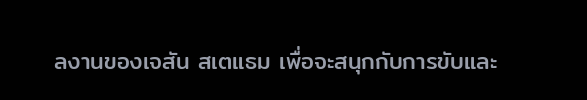ลงานของเจสัน สเตแธม เพื่อจะสนุกกับการขับและ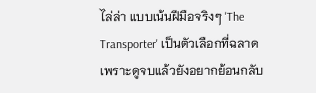ไล่ล่า แบบเน้นฝีมือจริงๆ 'The Transporter' เป็นตัวเลือกที่ฉลาด เพราะดูจบแล้วยังอยากย้อนกลับ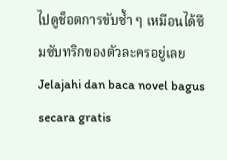ไปดูช็อตการขับซ้ำ ๆ เหมือนได้ซึมซับทริกของตัวละครอยู่เลย
Jelajahi dan baca novel bagus secara gratis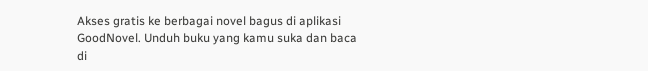Akses gratis ke berbagai novel bagus di aplikasi GoodNovel. Unduh buku yang kamu suka dan baca di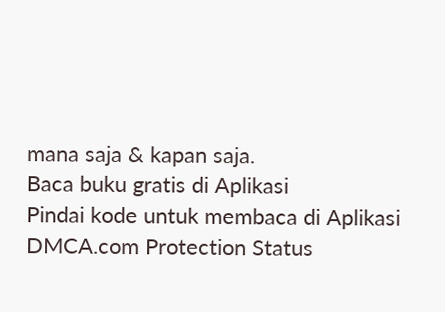mana saja & kapan saja.
Baca buku gratis di Aplikasi
Pindai kode untuk membaca di Aplikasi
DMCA.com Protection Status